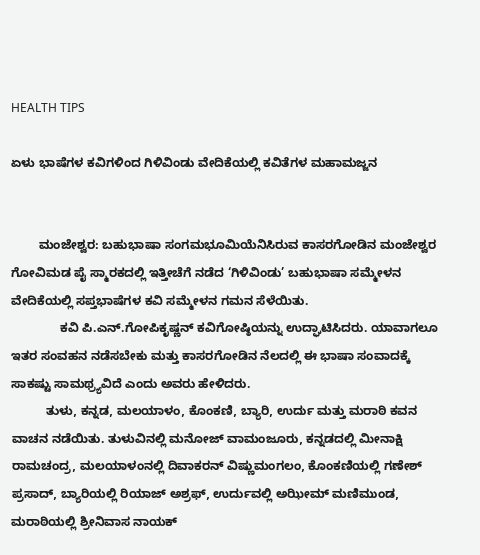HEALTH TIPS

ಏಳು ಭಾಷೆಗಳ ಕವಿಗಳಿಂದ ಗಿಳಿವಿಂಡು ವೇದಿಕೆಯಲ್ಲಿ ಕವಿತೆಗಳ ಮಹಾಮಜ್ಜನ


        ಮಂಜೇಶ್ವರ: ಬಹುಭಾಷಾ ಸಂಗಮಭೂಮಿಯೆನಿಸಿರುವ ಕಾಸರಗೋಡಿನ ಮಂಜೇಶ್ವರ ಗೋವಿಮಡ ಪೈ ಸ್ಮಾರಕದಲ್ಲಿ ಇತ್ತೀಚೆಗೆ ನಡೆದ ‘ಗಿಳಿವಿಂಡು’ ಬಹುಭಾಷಾ ಸಮ್ಮೇಳನ ವೇದಿಕೆಯಲ್ಲಿ ಸಪ್ತಭಾಷೆಗಳ ಕವಿ ಸಮ್ಮೇಳನ ಗಮನ ಸೆಳೆಯಿತು.
              ಕವಿ ಪಿ.ಎನ್.ಗೋಪಿಕೃಷ್ಣನ್ ಕವಿಗೋಷ್ಠಿಯನ್ನು ಉದ್ಘಾಟಿಸಿದರು. ಯಾವಾಗಲೂ ಇತರ ಸಂವಹನ ನಡೆಸಬೇಕು ಮತ್ತು ಕಾಸರಗೋಡಿನ ನೆಲದಲ್ಲಿ ಈ ಭಾಷಾ ಸಂವಾದಕ್ಕೆ ಸಾಕಷ್ಟು ಸಾಮಥ್ರ್ಯವಿದೆ ಎಂದು ಅವರು ಹೇಳಿದರು.
          ತುಳು, ಕನ್ನಡ, ಮಲಯಾಳಂ, ಕೊಂಕಣಿ, ಬ್ಯಾರಿ, ಉರ್ದು ಮತ್ತು ಮರಾಠಿ ಕವನ ವಾಚನ ನಡೆಯಿತು. ತುಳುವಿನಲ್ಲಿ ಮನೋಜ್ ವಾಮಂಜೂರು, ಕನ್ನಡದಲ್ಲಿ ಮೀನಾಕ್ಷಿ ರಾಮಚಂದ್ರ, ಮಲಯಾಳಂನಲ್ಲಿ ದಿವಾಕರನ್ ವಿಷ್ಣುಮಂಗಲಂ, ಕೊಂಕಣಿಯಲ್ಲಿ ಗಣೇಶ್ ಪ್ರಸಾದ್, ಬ್ಯಾರಿಯಲ್ಲಿ ರಿಯಾಜ್ ಅಶ್ರಫ್, ಉರ್ದುವಲ್ಲಿ ಅಝೀಮ್ ಮಣಿಮುಂಡ, ಮರಾಠಿಯಲ್ಲಿ ಶ್ರೀನಿವಾಸ ನಾಯಕ್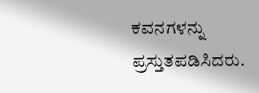ಕವನಗಳನ್ನು ಪ್ರಸ್ತುತಪಡಿಸಿದರು.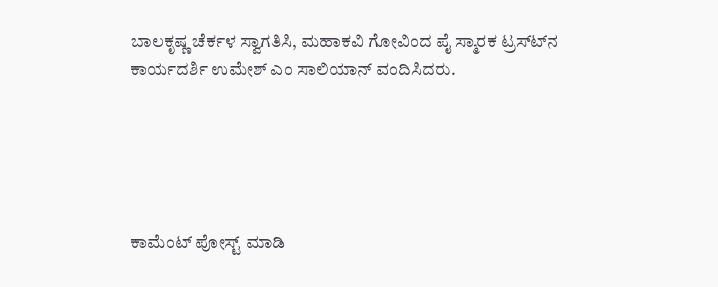ಬಾಲಕೃಷ್ಣ ಚೆರ್ಕಳ ಸ್ವಾಗತಿಸಿ, ಮಹಾಕವಿ ಗೋವಿಂದ ಪೈ ಸ್ಮಾರಕ ಟ್ರಸ್ಟ್‍ನ ಕಾರ್ಯದರ್ಶಿ ಉಮೇಶ್ ಎಂ ಸಾಲಿಯಾನ್ ವಂದಿಸಿದರು.





ಕಾಮೆಂಟ್‌‌ ಪೋಸ್ಟ್‌ ಮಾಡಿ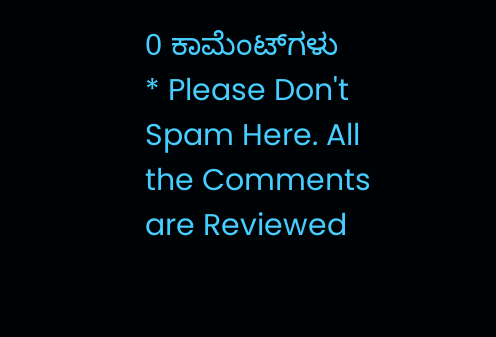0 ಕಾಮೆಂಟ್‌ಗಳು
* Please Don't Spam Here. All the Comments are Reviewed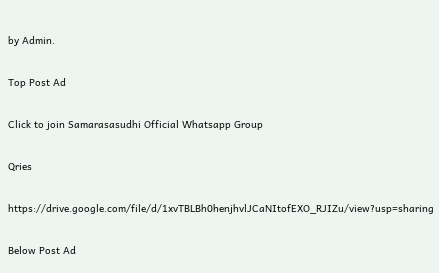by Admin.

Top Post Ad

Click to join Samarasasudhi Official Whatsapp Group

Qries

https://drive.google.com/file/d/1xvTBLBh0henjhvlJCaNItofEXO_RJIZu/view?usp=sharing

Below Post Ad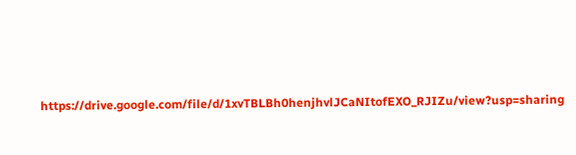https://drive.google.com/file/d/1xvTBLBh0henjhvlJCaNItofEXO_RJIZu/view?usp=sharing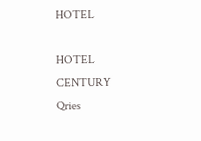HOTEL

HOTEL
CENTURY
Qries